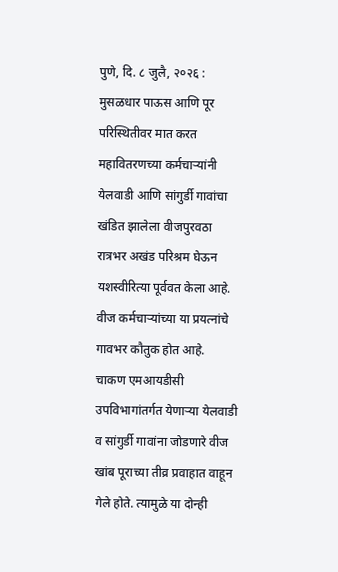पुणे, दि. ८ जुलै, २०२६ : मुसळधार पाऊस आणि पूर परिस्थितीवर मात करत महावितरणच्या कर्मचाऱ्यांनी येलवाडी आणि सांगुर्डी गावांचा खंडित झालेला वीजपुरवठा रात्रभर अखंड परिश्रम घेऊन यशस्वीरित्या पूर्ववत केला आहे. वीज कर्मचाऱ्यांच्या या प्रयत्नांचे गावभर कौतुक होत आहे.
चाकण एमआयडीसी उपविभागांतर्गत येणाऱ्या येलवाडी व सांगुर्डी गावांना जोडणारे वीज खांब पूराच्या तीव्र प्रवाहात वाहून गेले होते. त्यामुळे या दोन्ही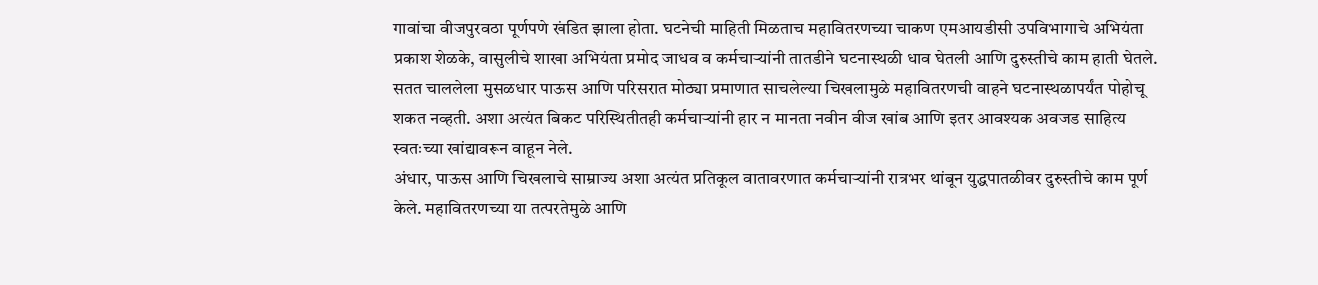गावांचा वीजपुरवठा पूर्णपणे खंडित झाला होता. घटनेची माहिती मिळताच महावितरणच्या चाकण एमआयडीसी उपविभागाचे अभियंता प्रकाश शेळके, वासुलीचे शाखा अभियंता प्रमोद जाधव व कर्मचाऱ्यांनी तातडीने घटनास्थळी धाव घेतली आणि दुरुस्तीचे काम हाती घेतले.
सतत चाललेला मुसळधार पाऊस आणि परिसरात मोठ्या प्रमाणात साचलेल्या चिखलामुळे महावितरणची वाहने घटनास्थळापर्यंत पोहोचू शकत नव्हती. अशा अत्यंत बिकट परिस्थितीतही कर्मचाऱ्यांनी हार न मानता नवीन वीज खांब आणि इतर आवश्यक अवजड साहित्य स्वतःच्या खांद्यावरून वाहून नेले.
अंधार, पाऊस आणि चिखलाचे साम्राज्य अशा अत्यंत प्रतिकूल वातावरणात कर्मचाऱ्यांनी रात्रभर थांबून युद्धपातळीवर दुरुस्तीचे काम पूर्ण केले. महावितरणच्या या तत्परतेमुळे आणि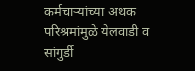कर्मचाऱ्यांच्या अथक परिश्रमांमुळे येलवाडी व सांगुर्डी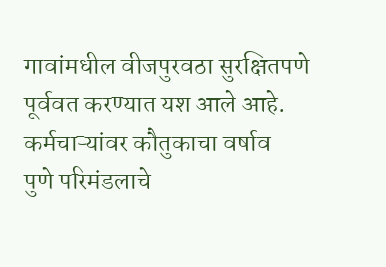गावांमधील वीजपुरवठा सुरक्षितपणे पूर्ववत करण्यात यश आले आहे.
कर्मचाऱ्यांवर कौतुकाचा वर्षाव
पुणे परिमंडलाचे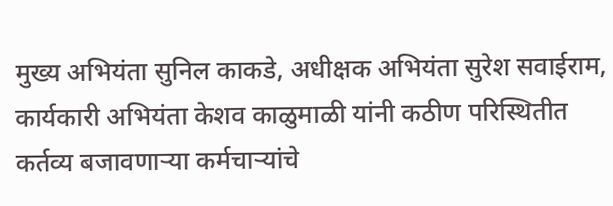मुख्य अभियंता सुनिल काकडे, अधीक्षक अभियंता सुरेश सवाईराम, कार्यकारी अभियंता केशव काळुमाळी यांनी कठीण परिस्थितीत कर्तव्य बजावणाऱ्या कर्मचाऱ्यांचे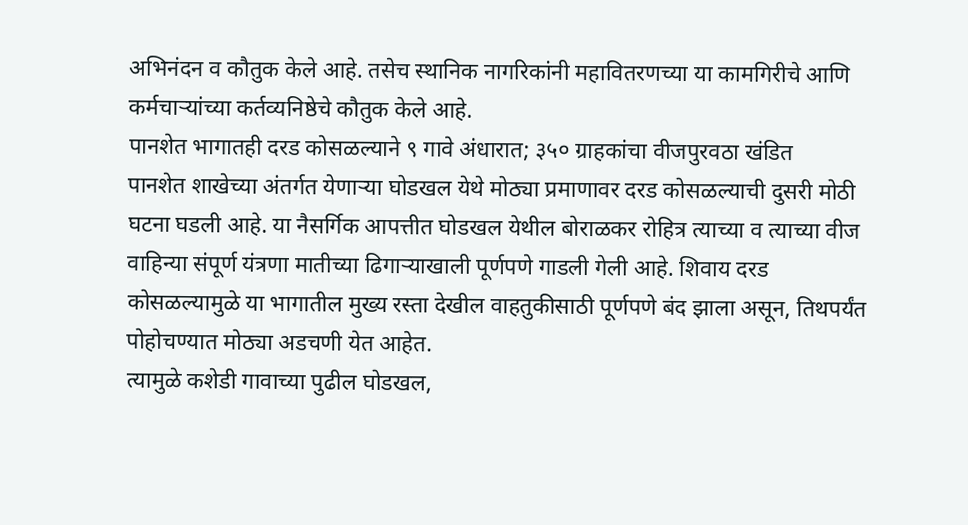अभिनंदन व कौतुक केले आहे. तसेच स्थानिक नागरिकांनी महावितरणच्या या कामगिरीचे आणि कर्मचाऱ्यांच्या कर्तव्यनिष्ठेचे कौतुक केले आहे.
पानशेत भागातही दरड कोसळल्याने ९ गावे अंधारात; ३५० ग्राहकांचा वीजपुरवठा खंडित
पानशेत शाखेच्या अंतर्गत येणाऱ्या घोडखल येथे मोठ्या प्रमाणावर दरड कोसळल्याची दुसरी मोठी घटना घडली आहे. या नैसर्गिक आपत्तीत घोडखल येथील बोराळकर रोहित्र त्याच्या व त्याच्या वीज वाहिन्या संपूर्ण यंत्रणा मातीच्या ढिगाऱ्याखाली पूर्णपणे गाडली गेली आहे. शिवाय दरड कोसळल्यामुळे या भागातील मुख्य रस्ता देखील वाहतुकीसाठी पूर्णपणे बंद झाला असून, तिथपर्यंत पोहोचण्यात मोठ्या अडचणी येत आहेत.
त्यामुळे कशेडी गावाच्या पुढील घोडखल,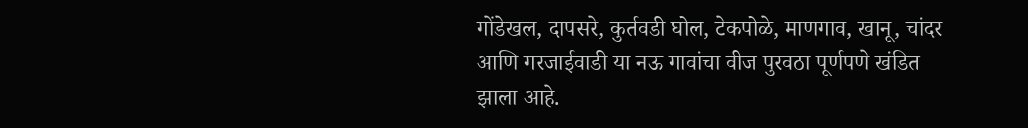गोंडेखल, दापसरे, कुर्तवडी घोल, टेकपोळे, माणगाव, खानू, चांदर आणि गरजाईवाडी या नऊ गावांचा वीज पुरवठा पूर्णपणे खंडित झाला आहे.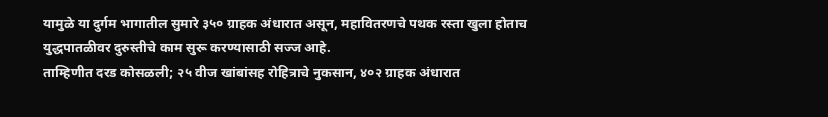यामुळे या दुर्गम भागातील सुमारे ३५० ग्राहक अंधारात असून, महावितरणचे पथक रस्ता खुला होताच युद्धपातळीवर दुरुस्तीचे काम सुरू करण्यासाठी सज्ज आहे.
ताम्हिणीत दरड कोसळली; २५ वीज खांबांसह रोहित्राचे नुकसान, ४०२ ग्राहक अंधारात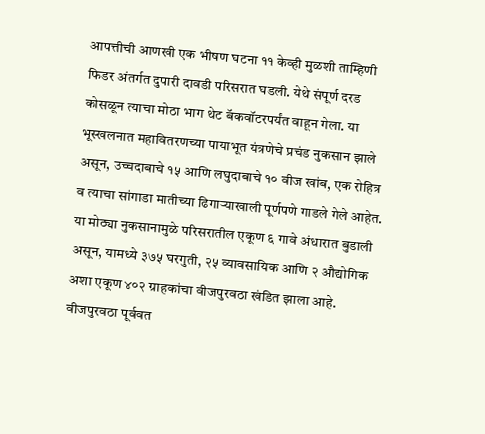आपत्तीची आणखी एक भीषण घटना ११ केव्ही मुळशी ताम्हिणी फिडर अंतर्गत दुपारी दावडी परिसरात घडली. येथे संपूर्ण दरड कोसळून त्याचा मोठा भाग थेट बॅकवॉटरपर्यंत वाहून गेला. या भूस्खलनात महावितरणच्या पायाभूत यंत्रणेचे प्रचंड नुकसान झाले असून, उच्चदाबाचे १५ आणि लघुदाबाचे १० वीज खांब, एक रोहित्र व त्याचा सांगाडा मातीच्या ढिगाऱ्याखाली पूर्णपणे गाडले गेले आहेत. या मोठ्या नुकसानामुळे परिसरातील एकूण ६ गावे अंधारात बुडाली असून, यामध्ये ३७५ घरगुती, २५ व्यावसायिक आणि २ औद्योगिक अशा एकूण ४०२ ग्राहकांचा वीजपुरवठा खंडित झाला आहे. वीजपुरवठा पूर्ववत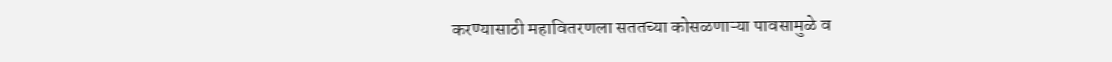करण्यासाठी महावितरणला सततच्या कोसळणाऱ्या पावसामुळे व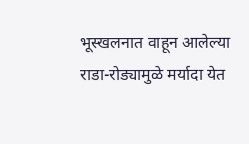भूस्खलनात वाहून आलेल्या राडा-रोड्यामुळे मर्यादा येत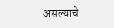असल्याचे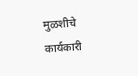मुळशीचे कार्यकारी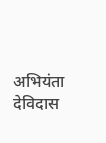अभियंता देविदास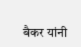बैकर यांनी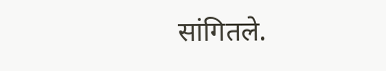सांगितले.